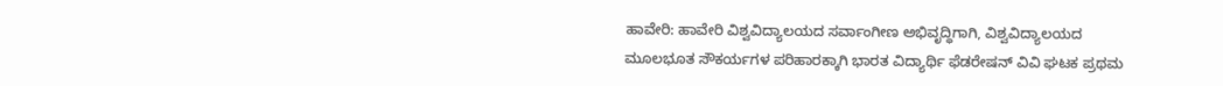ಹಾವೇರಿ: ಹಾವೇರಿ ವಿಶ್ವವಿದ್ಯಾಲಯದ ಸರ್ವಾಂಗೀಣ ಅಭಿವೃದ್ಧಿಗಾಗಿ, ವಿಶ್ವವಿದ್ಯಾಲಯದ ಮೂಲಭೂತ ಸೌಕರ್ಯಗಳ ಪರಿಹಾರಕ್ಕಾಗಿ ಭಾರತ ವಿದ್ಯಾರ್ಥಿ ಫೆಡರೇಷನ್ ವಿವಿ ಘಟಕ ಪ್ರಥಮ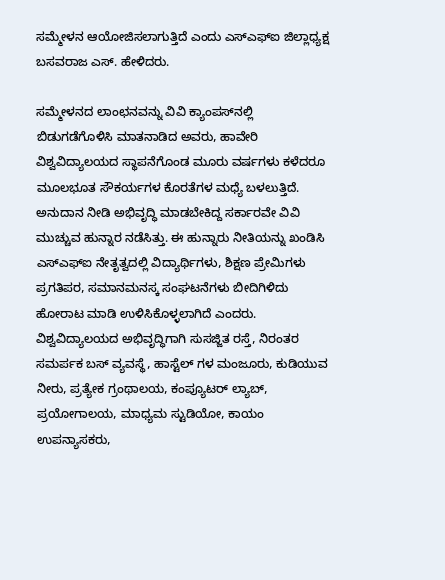ಸಮ್ಮೇಳನ ಆಯೋಜಿಸಲಾಗುತ್ತಿದೆ ಎಂದು ಎಸ್ಎಫ್ಐ ಜಿಲ್ಲಾಧ್ಯಕ್ಷ ಬಸವರಾಜ ಎಸ್‌. ಹೇಳಿದರು.

ಸಮ್ಮೇಳನದ ಲಾಂಛನವನ್ನು ವಿವಿ ಕ್ಯಾಂಪಸ್‌ನಲ್ಲಿ ಬಿಡುಗಡೆಗೊಳಿಸಿ ಮಾತನಾಡಿದ ಅವರು, ಹಾವೇರಿ ವಿಶ್ವವಿದ್ಯಾಲಯದ ಸ್ಥಾಪನೆಗೊಂಡ ಮೂರು ವರ್ಷಗಳು ಕಳೆದರೂ ಮೂಲಭೂತ ಸೌಕರ್ಯಗಳ ಕೊರತೆಗಳ ಮಧ್ಯೆ ಬಳಲುತ್ತಿದೆ. ಅನುದಾನ ನೀಡಿ ಅಭಿವೃದ್ಧಿ ಮಾಡಬೇಕಿದ್ದ ಸರ್ಕಾರವೇ ವಿವಿ ಮುಚ್ಚುವ ಹುನ್ನಾರ ನಡೆಸಿತ್ತು. ಈ ಹುನ್ನಾರು ನೀತಿಯನ್ನು ಖಂಡಿಸಿ ಎಸ್ಎಫ್ಐ ನೇತೃತ್ವದಲ್ಲಿ ವಿದ್ಯಾರ್ಥಿಗಳು, ಶಿಕ್ಷಣ ಪ್ರೇಮಿಗಳು ಪ್ರಗತಿಪರ, ಸಮಾನಮನಸ್ಕ ಸಂಘಟನೆಗಳು ಬೀದಿಗಿಳಿದು ಹೋರಾಟ ಮಾಡಿ ಉಳಿಸಿಕೊಳ್ಳಲಾಗಿದೆ ಎಂದರು. ವಿಶ್ವವಿದ್ಯಾಲಯದ ಅಭಿವೃದ್ಧಿಗಾಗಿ ಸುಸಜ್ಜಿತ ರಸ್ತೆ, ನಿರಂತರ ಸಮರ್ಪಕ ಬಸ್ ವ್ಯವಸ್ಥೆ, ಹಾಸ್ಟೆಲ್ ಗಳ ಮಂಜೂರು, ಕುಡಿಯುವ ನೀರು, ಪ್ರತ್ಯೇಕ ಗ್ರಂಥಾಲಯ, ಕಂಪ್ಯೂಟರ್ ಲ್ಯಾಬ್, ಪ್ರಯೋಗಾಲಯ, ಮಾಧ್ಯಮ ಸ್ಟುಡಿಯೋ, ಕಾಯಂ ಉಪನ್ಯಾಸಕರು,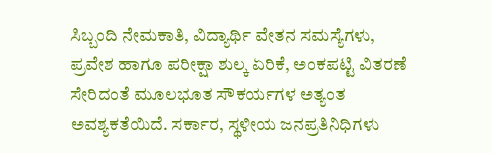ಸಿಬ್ಬಂದಿ ನೇಮಕಾತಿ, ವಿದ್ಯಾರ್ಥಿ ವೇತನ ಸಮಸ್ಯೆಗಳು, ಪ್ರವೇಶ ಹಾಗೂ ಪರೀಕ್ಷಾ ಶುಲ್ಕ ಏರಿಕೆ, ಅಂಕಪಟ್ಟಿ ವಿತರಣೆ ಸೇರಿದಂತೆ ಮೂಲಭೂತ ಸೌಕರ್ಯಗಳ ಅತ್ಯಂತ ಅವಶ್ಯಕತೆಯಿದೆ. ಸರ್ಕಾರ, ಸ್ಥಳೀಯ ಜನಪ್ರತಿನಿಧಿಗಳು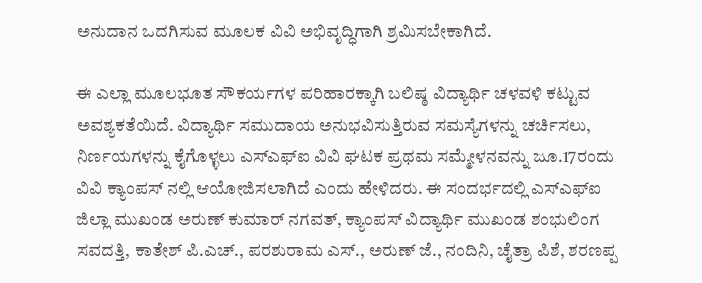ಅನುದಾನ ಒದಗಿಸುವ ಮೂಲಕ ವಿವಿ ಅಭಿವೃದ್ಧಿಗಾಗಿ ಶ್ರಮಿಸಬೇಕಾಗಿದೆ.

ಈ ಎಲ್ಲಾ ಮೂಲಭೂತ ಸೌಕರ್ಯಗಳ ಪರಿಹಾರಕ್ಕಾಗಿ ಬಲಿಷ್ಠ ವಿದ್ಯಾರ್ಥಿ ಚಳವಳಿ ಕಟ್ಟುವ ಅವಶ್ಯಕತೆಯಿದೆ. ವಿದ್ಯಾರ್ಥಿ ಸಮುದಾಯ ಅನುಭವಿಸುತ್ತಿರುವ ಸಮಸ್ಯೆಗಳನ್ನು ಚರ್ಚಿಸಲು, ನಿರ್ಣಯಗಳನ್ನು ಕೈಗೊಳ್ಳಲು ಎಸ್ಎಫ್ಐ ವಿವಿ ಘಟಕ ಪ್ರಥಮ ಸಮ್ಮೇಳನವನ್ನು ಜೂ.17ರಂದು ವಿವಿ ಕ್ಯಾಂಪಸ್ ನಲ್ಲಿ ಆಯೋಜಿಸಲಾಗಿದೆ ಎಂದು ಹೇಳಿದರು. ಈ ಸಂದರ್ಭದಲ್ಲಿ ಎಸ್ಎಫ್ಐ ಜಿಲ್ಲಾ ಮುಖಂಡ ಅರುಣ್ ಕುಮಾರ್ ನಗವತ್, ಕ್ಯಾಂಪಸ್ ವಿದ್ಯಾರ್ಥಿ ಮುಖಂಡ ಶಂಭುಲಿಂಗ ಸವದತ್ತಿ, ಕಾತೇಶ್ ಪಿ.ಎಚ್., ಪರಶುರಾಮ ಎಸ್., ಅರುಣ್ ಜೆ., ನಂದಿನಿ, ಚೈತ್ರಾ ಪಿಶೆ, ಶರಣಪ್ಪ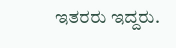ಇತರರು ಇದ್ದರು.